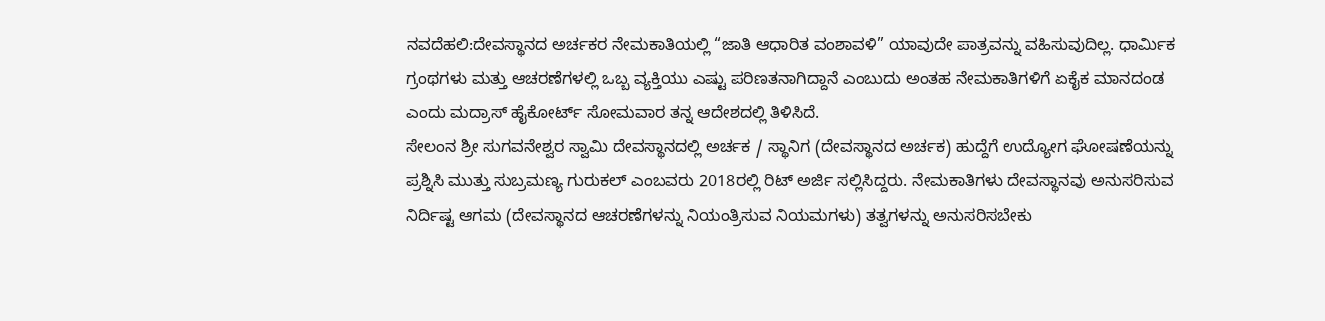ನವದೆಹಲಿ:ದೇವಸ್ಥಾನದ ಅರ್ಚಕರ ನೇಮಕಾತಿಯಲ್ಲಿ “ಜಾತಿ ಆಧಾರಿತ ವಂಶಾವಳಿ” ಯಾವುದೇ ಪಾತ್ರವನ್ನು ವಹಿಸುವುದಿಲ್ಲ. ಧಾರ್ಮಿಕ ಗ್ರಂಥಗಳು ಮತ್ತು ಆಚರಣೆಗಳಲ್ಲಿ ಒಬ್ಬ ವ್ಯಕ್ತಿಯು ಎಷ್ಟು ಪರಿಣತನಾಗಿದ್ದಾನೆ ಎಂಬುದು ಅಂತಹ ನೇಮಕಾತಿಗಳಿಗೆ ಏಕೈಕ ಮಾನದಂಡ ಎಂದು ಮದ್ರಾಸ್ ಹೈಕೋರ್ಟ್ ಸೋಮವಾರ ತನ್ನ ಆದೇಶದಲ್ಲಿ ತಿಳಿಸಿದೆ.
ಸೇಲಂನ ಶ್ರೀ ಸುಗವನೇಶ್ವರ ಸ್ವಾಮಿ ದೇವಸ್ಥಾನದಲ್ಲಿ ಅರ್ಚಕ / ಸ್ಥಾನಿಗ (ದೇವಸ್ಥಾನದ ಅರ್ಚಕ) ಹುದ್ದೆಗೆ ಉದ್ಯೋಗ ಘೋಷಣೆಯನ್ನು ಪ್ರಶ್ನಿಸಿ ಮುತ್ತು ಸುಬ್ರಮಣ್ಯ ಗುರುಕಲ್ ಎಂಬವರು 2018ರಲ್ಲಿ ರಿಟ್ ಅರ್ಜಿ ಸಲ್ಲಿಸಿದ್ದರು. ನೇಮಕಾತಿಗಳು ದೇವಸ್ಥಾನವು ಅನುಸರಿಸುವ ನಿರ್ದಿಷ್ಟ ಆಗಮ (ದೇವಸ್ಥಾನದ ಆಚರಣೆಗಳನ್ನು ನಿಯಂತ್ರಿಸುವ ನಿಯಮಗಳು) ತತ್ವಗಳನ್ನು ಅನುಸರಿಸಬೇಕು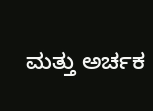ಮತ್ತು ಅರ್ಚಕ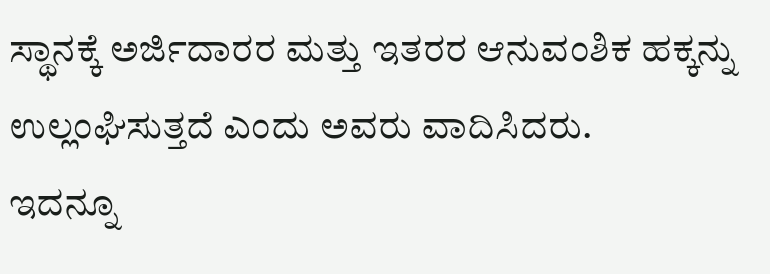ಸ್ಥಾನಕ್ಕೆ ಅರ್ಜಿದಾರರ ಮತ್ತು ಇತರರ ಆನುವಂಶಿಕ ಹಕ್ಕನ್ನು ಉಲ್ಲಂಘಿಸುತ್ತದೆ ಎಂದು ಅವರು ವಾದಿಸಿದರು.
ಇದನ್ನೂ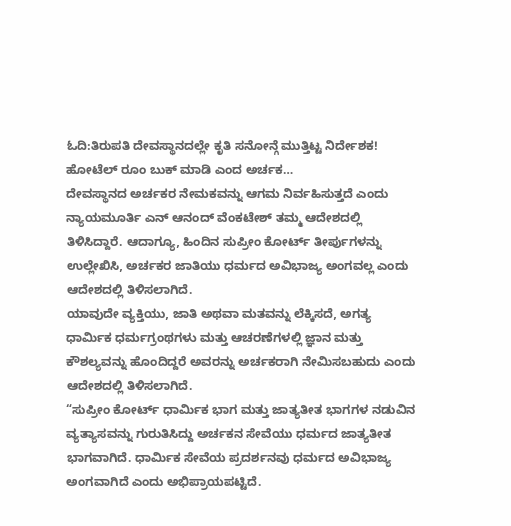ಓದಿ:ತಿರುಪತಿ ದೇವಸ್ಥಾನದಲ್ಲೇ ಕೃತಿ ಸನೋನ್ಗೆ ಮುತ್ತಿಟ್ಟ ನಿರ್ದೇಶಕ! ಹೋಟೆಲ್ ರೂಂ ಬುಕ್ ಮಾಡಿ ಎಂದ ಅರ್ಚಕ…
ದೇವಸ್ಥಾನದ ಅರ್ಚಕರ ನೇಮಕವನ್ನು ಆಗಮ ನಿರ್ವಹಿಸುತ್ತದೆ ಎಂದು ನ್ಯಾಯಮೂರ್ತಿ ಎನ್ ಆನಂದ್ ವೆಂಕಟೇಶ್ ತಮ್ಮ ಆದೇಶದಲ್ಲಿ ತಿಳಿಸಿದ್ದಾರೆ. ಆದಾಗ್ಯೂ, ಹಿಂದಿನ ಸುಪ್ರೀಂ ಕೋರ್ಟ್ ತೀರ್ಪುಗಳನ್ನು ಉಲ್ಲೇಖಿಸಿ, ಅರ್ಚಕರ ಜಾತಿಯು ಧರ್ಮದ ಅವಿಭಾಜ್ಯ ಅಂಗವಲ್ಲ ಎಂದು ಆದೇಶದಲ್ಲಿ ತಿಳಿಸಲಾಗಿದೆ.
ಯಾವುದೇ ವ್ಯಕ್ತಿಯು, ಜಾತಿ ಅಥವಾ ಮತವನ್ನು ಲೆಕ್ಕಿಸದೆ, ಅಗತ್ಯ ಧಾರ್ಮಿಕ ಧರ್ಮಗ್ರಂಥಗಳು ಮತ್ತು ಆಚರಣೆಗಳಲ್ಲಿ ಜ್ಞಾನ ಮತ್ತು ಕೌಶಲ್ಯವನ್ನು ಹೊಂದಿದ್ದರೆ ಅವರನ್ನು ಅರ್ಚಕರಾಗಿ ನೇಮಿಸಬಹುದು ಎಂದು ಆದೇಶದಲ್ಲಿ ತಿಳಿಸಲಾಗಿದೆ.
“ಸುಪ್ರೀಂ ಕೋರ್ಟ್ ಧಾರ್ಮಿಕ ಭಾಗ ಮತ್ತು ಜಾತ್ಯತೀತ ಭಾಗಗಳ ನಡುವಿನ ವ್ಯತ್ಯಾಸವನ್ನು ಗುರುತಿಸಿದ್ದು ಅರ್ಚಕನ ಸೇವೆಯು ಧರ್ಮದ ಜಾತ್ಯತೀತ ಭಾಗವಾಗಿದೆ. ಧಾರ್ಮಿಕ ಸೇವೆಯ ಪ್ರದರ್ಶನವು ಧರ್ಮದ ಅವಿಭಾಜ್ಯ ಅಂಗವಾಗಿದೆ ಎಂದು ಅಭಿಪ್ರಾಯಪಟ್ಟಿದೆ.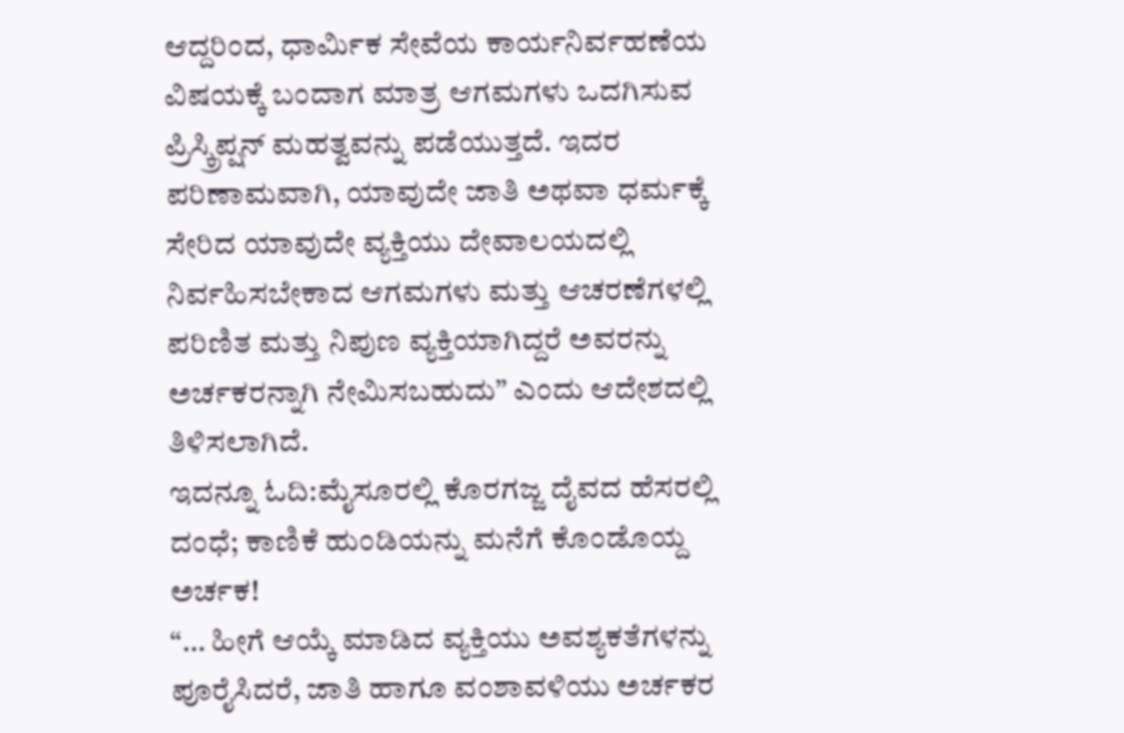ಆದ್ದರಿಂದ, ಧಾರ್ಮಿಕ ಸೇವೆಯ ಕಾರ್ಯನಿರ್ವಹಣೆಯ ವಿಷಯಕ್ಕೆ ಬಂದಾಗ ಮಾತ್ರ ಆಗಮಗಳು ಒದಗಿಸುವ ಪ್ರಿಸ್ಕ್ರಿಪ್ಷನ್ ಮಹತ್ವವನ್ನು ಪಡೆಯುತ್ತದೆ. ಇದರ ಪರಿಣಾಮವಾಗಿ, ಯಾವುದೇ ಜಾತಿ ಅಥವಾ ಧರ್ಮಕ್ಕೆ ಸೇರಿದ ಯಾವುದೇ ವ್ಯಕ್ತಿಯು ದೇವಾಲಯದಲ್ಲಿ ನಿರ್ವಹಿಸಬೇಕಾದ ಆಗಮಗಳು ಮತ್ತು ಆಚರಣೆಗಳಲ್ಲಿ ಪರಿಣಿತ ಮತ್ತು ನಿಪುಣ ವ್ಯಕ್ತಿಯಾಗಿದ್ದರೆ ಅವರನ್ನು ಅರ್ಚಕರನ್ನಾಗಿ ನೇಮಿಸಬಹುದು” ಎಂದು ಆದೇಶದಲ್ಲಿ ತಿಳಿಸಲಾಗಿದೆ.
ಇದನ್ನೂ ಓದಿ:ಮೈಸೂರಲ್ಲಿ ಕೊರಗಜ್ಜ ದೈವದ ಹೆಸರಲ್ಲಿ ದಂಧೆ; ಕಾಣಿಕೆ ಹುಂಡಿಯನ್ನು ಮನೆಗೆ ಕೊಂಡೊಯ್ದ ಅರ್ಚಕ!
“… ಹೀಗೆ ಆಯ್ಕೆ ಮಾಡಿದ ವ್ಯಕ್ತಿಯು ಅವಶ್ಯಕತೆಗಳನ್ನು ಪೂರೈಸಿದರೆ, ಜಾತಿ ಹಾಗೂ ವಂಶಾವಳಿಯು ಅರ್ಚಕರ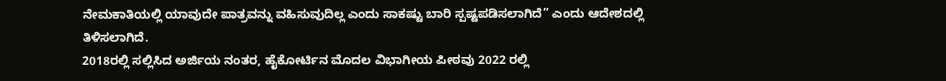ನೇಮಕಾತಿಯಲ್ಲಿ ಯಾವುದೇ ಪಾತ್ರವನ್ನು ವಹಿಸುವುದಿಲ್ಲ ಎಂದು ಸಾಕಷ್ಟು ಬಾರಿ ಸ್ಪಷ್ಟಪಡಿಸಲಾಗಿದೆ” ಎಂದು ಆದೇಶದಲ್ಲಿ ತಿಳಿಸಲಾಗಿದೆ.
2018ರಲ್ಲಿ ಸಲ್ಲಿಸಿದ ಅರ್ಜಿಯ ನಂತರ, ಹೈಕೋರ್ಟಿನ ಮೊದಲ ವಿಭಾಗೀಯ ಪೀಠವು 2022 ರಲ್ಲಿ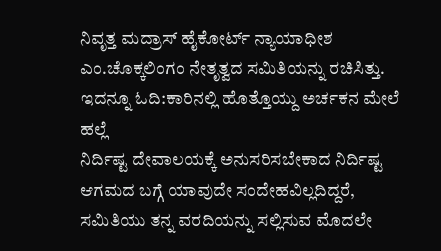ನಿವೃತ್ತ ಮದ್ರಾಸ್ ಹೈಕೋರ್ಟ್ ನ್ಯಾಯಾಧೀಶ ಎಂ.ಚೊಕ್ಕಲಿಂಗಂ ನೇತೃತ್ವದ ಸಮಿತಿಯನ್ನು ರಚಿಸಿತ್ತು.
ಇದನ್ನೂ ಓದಿ:ಕಾರಿನಲ್ಲಿ ಹೊತ್ತೊಯ್ದು ಅರ್ಚಕನ ಮೇಲೆ ಹಲ್ಲೆ
ನಿರ್ದಿಷ್ಟ ದೇವಾಲಯಕ್ಕೆ ಅನುಸರಿಸಬೇಕಾದ ನಿರ್ದಿಷ್ಟ ಆಗಮದ ಬಗ್ಗೆ ಯಾವುದೇ ಸಂದೇಹವಿಲ್ಲದಿದ್ದರೆ, ಸಮಿತಿಯು ತನ್ನ ವರದಿಯನ್ನು ಸಲ್ಲಿಸುವ ಮೊದಲೇ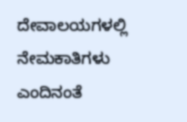ದೇವಾಲಯಗಳಲ್ಲಿ ನೇಮಕಾತಿಗಳು ಎಂದಿನಂತೆ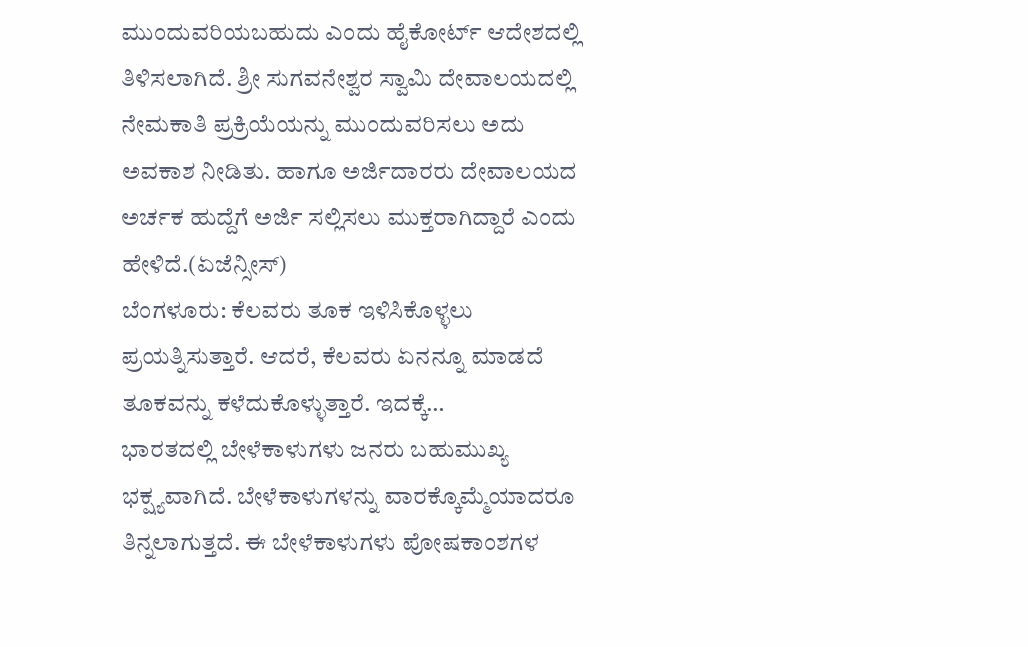ಮುಂದುವರಿಯಬಹುದು ಎಂದು ಹೈಕೋರ್ಟ್ ಆದೇಶದಲ್ಲಿ ತಿಳಿಸಲಾಗಿದೆ. ಶ್ರೀ ಸುಗವನೇಶ್ವರ ಸ್ವಾಮಿ ದೇವಾಲಯದಲ್ಲಿ ನೇಮಕಾತಿ ಪ್ರಕ್ರಿಯೆಯನ್ನು ಮುಂದುವರಿಸಲು ಅದು ಅವಕಾಶ ನೀಡಿತು. ಹಾಗೂ ಅರ್ಜಿದಾರರು ದೇವಾಲಯದ ಅರ್ಚಕ ಹುದ್ದೆಗೆ ಅರ್ಜಿ ಸಲ್ಲಿಸಲು ಮುಕ್ತರಾಗಿದ್ದಾರೆ ಎಂದು ಹೇಳಿದೆ.(ಏಜೆನ್ಸೀಸ್)
ಬೆಂಗಳೂರು: ಕೆಲವರು ತೂಕ ಇಳಿಸಿಕೊಳ್ಳಲು ಪ್ರಯತ್ನಿಸುತ್ತಾರೆ. ಆದರೆ, ಕೆಲವರು ಏನನ್ನೂ ಮಾಡದೆ ತೂಕವನ್ನು ಕಳೆದುಕೊಳ್ಳುತ್ತಾರೆ. ಇದಕ್ಕೆ…
ಭಾರತದಲ್ಲಿ ಬೇಳೆಕಾಳುಗಳು ಜನರು ಬಹುಮುಖ್ಯ ಭಕ್ಷ್ಯವಾಗಿದೆ. ಬೇಳೆಕಾಳುಗಳನ್ನು ವಾರಕ್ಕೊಮ್ಮೆಯಾದರೂ ತಿನ್ನಲಾಗುತ್ತದೆ. ಈ ಬೇಳೆಕಾಳುಗಳು ಪೋಷಕಾಂಶಗಳ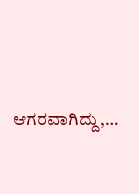ಆಗರವಾಗಿದ್ದು,…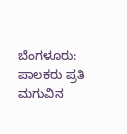ಬೆಂಗಳೂರು:  ಪಾಲಕರು ಪ್ರತಿ ಮಗುವಿನ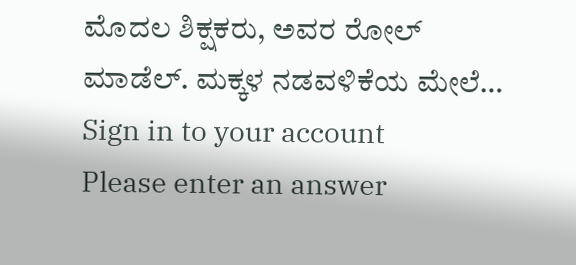ಮೊದಲ ಶಿಕ್ಷಕರು, ಅವರ ರೋಲ್ ಮಾಡೆಲ್. ಮಕ್ಕಳ ನಡವಳಿಕೆಯ ಮೇಲೆ…
Sign in to your account
Please enter an answer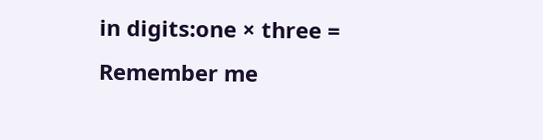in digits:one × three =
Remember me